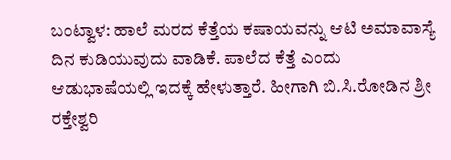ಬಂಟ್ವಾಳ: ಹಾಲೆ ಮರದ ಕೆತ್ತೆಯ ಕಷಾಯವನ್ನು ಆಟಿ ಅಮಾವಾಸ್ಯೆ ದಿನ ಕುಡಿಯುವುದು ವಾಡಿಕೆ. ಪಾಲೆದ ಕೆತ್ತೆ ಎಂದು ಆಡುಭಾಷೆಯಲ್ಲಿ ಇದಕ್ಕೆ ಹೇಳುತ್ತಾರೆ. ಹೀಗಾಗಿ ಬಿ.ಸಿ.ರೋಡಿನ ಶ್ರೀ ರಕ್ತೇಶ್ವರಿ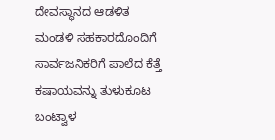ದೇವಸ್ಥಾನದ ಆಡಳಿತ ಮಂಡಳಿ ಸಹಕಾರದೊಂದಿಗೆ ಸಾರ್ವಜನಿಕರಿಗೆ ಪಾಲೆದ ಕೆತ್ತೆ ಕಷಾಯವನ್ನು ತುಳುಕೂಟ ಬಂಟ್ವಾಳ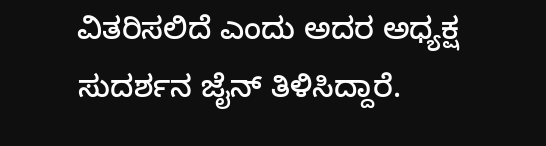ವಿತರಿಸಲಿದೆ ಎಂದು ಅದರ ಅಧ್ಯಕ್ಷ ಸುದರ್ಶನ ಜೈನ್ ತಿಳಿಸಿದ್ದಾರೆ.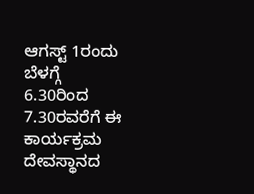ಆಗಸ್ಟ್ 1ರಂದು ಬೆಳಗ್ಗೆ 6.30ರಿಂದ 7.30ರವರೆಗೆ ಈ ಕಾರ್ಯಕ್ರಮ ದೇವಸ್ಥಾನದ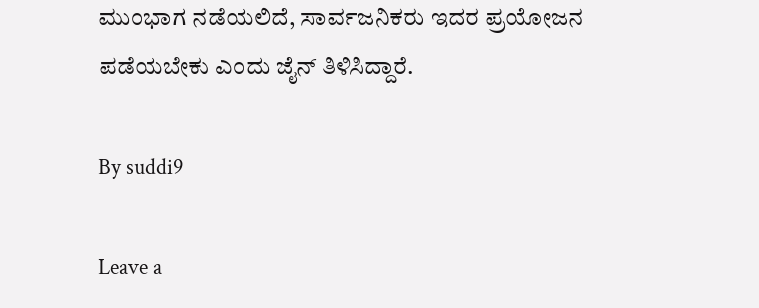ಮುಂಭಾಗ ನಡೆಯಲಿದೆ, ಸಾರ್ವಜನಿಕರು ಇದರ ಪ್ರಯೋಜನ ಪಡೆಯಬೇಕು ಎಂದು ಜೈನ್ ತಿಳಿಸಿದ್ದಾರೆ.

By suddi9

Leave a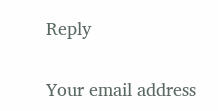Reply

Your email address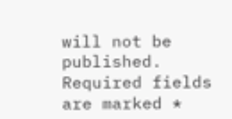will not be published. Required fields are marked *